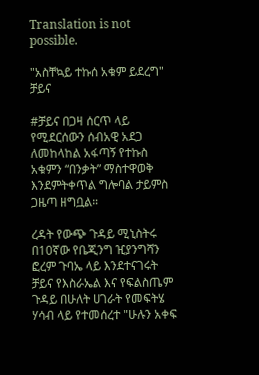Translation is not possible.

"አስቸኳይ ተኩሰ አቁም ይደረግ" ቻይና

#ቻይና በጋዛ ሰርጥ ላይ የሚደርሰውን ሰብአዊ አደጋ ለመከላከል አፋጣኝ የተኩስ አቁምን “በንቃት” ማስተዋወቅ እንደምትቀጥል ግሎባል ታይምስ ጋዜጣ ዘግቧል።

ረዳት የውጭ ጉዳይ ሚኒስትሩ በ10ኛው የቤጂንግ ዢያንግሻን ፎረም ጉባኤ ላይ እንደተናገሩት ቻይና የእስራኤል እና የፍልስጤም ጉዳይ በሁለት ሀገራት የመፍትሄ ሃሳብ ላይ የተመሰረተ "ሁሉን አቀፍ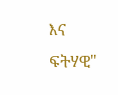እና ፍትሃዊ"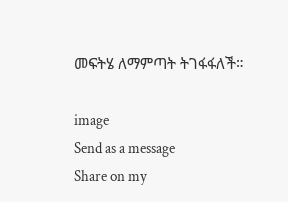መፍትሄ ለማምጣት ትገፋፋለች።

image
Send as a message
Share on my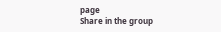page
Share in the group